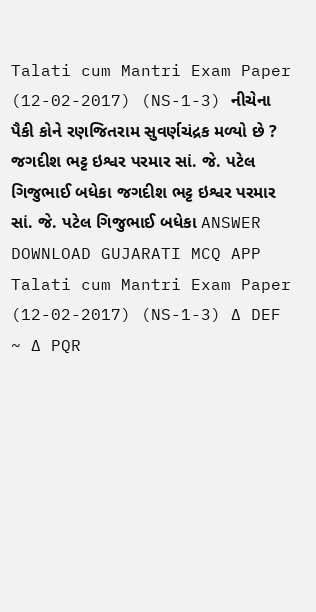Talati cum Mantri Exam Paper (12-02-2017) (NS-1-3) નીચેના પૈકી કોને રણજિતરામ સુવર્ણચંદ્રક મળ્યો છે ? જગદીશ ભટ્ટ ઇશ્વર પરમાર સાં. જે. પટેલ ગિજુભાઈ બધેકા જગદીશ ભટ્ટ ઇશ્વર પરમાર સાં. જે. પટેલ ગિજુભાઈ બધેકા ANSWER DOWNLOAD GUJARATI MCQ APP
Talati cum Mantri Exam Paper (12-02-2017) (NS-1-3) ∆ DEF ~ ∆ PQR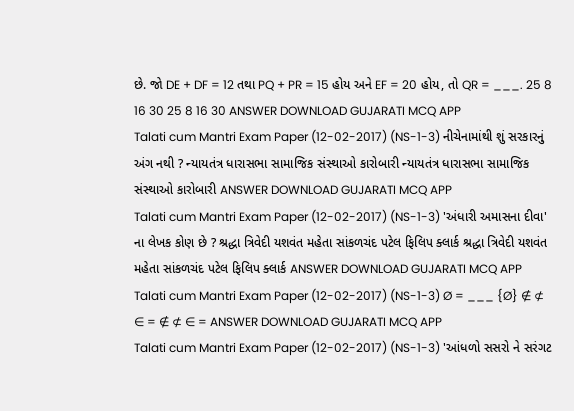છે. જો DE + DF = 12 તથા PQ + PR = 15 હોય અને EF = 20 હોય, તો QR = ___. 25 8 16 30 25 8 16 30 ANSWER DOWNLOAD GUJARATI MCQ APP
Talati cum Mantri Exam Paper (12-02-2017) (NS-1-3) નીચેનામાંથી શું સરકારનું અંગ નથી ? ન્યાયતંત્ર ધારાસભા સામાજિક સંસ્થાઓ કારોબારી ન્યાયતંત્ર ધારાસભા સામાજિક સંસ્થાઓ કારોબારી ANSWER DOWNLOAD GUJARATI MCQ APP
Talati cum Mantri Exam Paper (12-02-2017) (NS-1-3) 'અંધારી અમાસના દીવા' ના લેખક કોણ છે ? શ્રદ્ધા ત્રિવેદી યશવંત મહેતા સાંકળચંદ પટેલ ફિલિપ ક્લાર્ક શ્રદ્ધા ત્રિવેદી યશવંત મહેતા સાંકળચંદ પટેલ ફિલિપ ક્લાર્ક ANSWER DOWNLOAD GUJARATI MCQ APP
Talati cum Mantri Exam Paper (12-02-2017) (NS-1-3) Ø = ___ {Ø} ∉ ⊄ ∈ = ∉ ⊄ ∈ = ANSWER DOWNLOAD GUJARATI MCQ APP
Talati cum Mantri Exam Paper (12-02-2017) (NS-1-3) 'આંધળો સસરો ને સરંગટ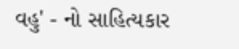વહુ' - નો સાહિત્યકાર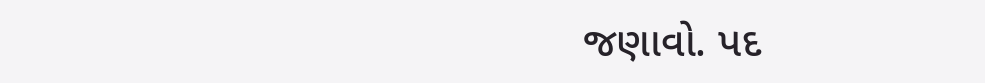જણાવો. પદ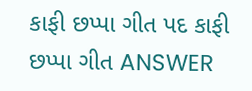કાફી છપ્પા ગીત પદ કાફી છપ્પા ગીત ANSWER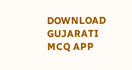DOWNLOAD GUJARATI MCQ APP